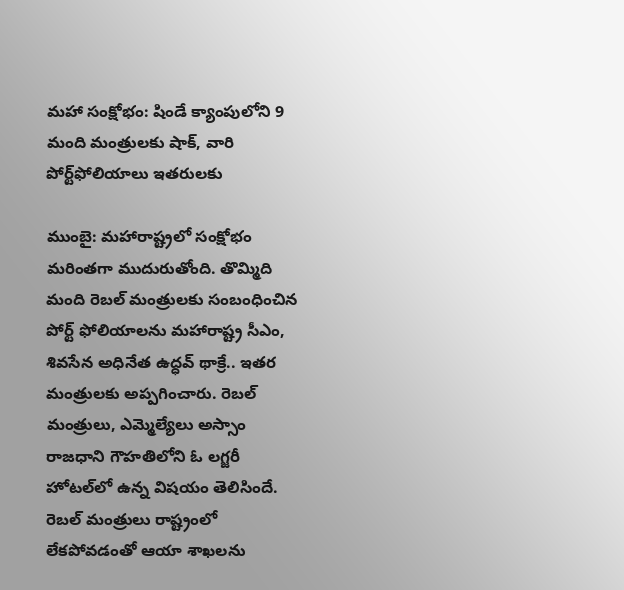మహా సంక్షోభం: షిండే క్యాంపులోని 9 మంది మంత్రులకు షాక్, వారి పోర్ట్‌ఫోలియాలు ఇతరులకు

ముంబై: మహారాష్ట్రలో సంక్షోభం మరింతగా ముదురుతోంది. తొమ్మిది మంది రెబల్ మంత్రులకు సంబంధించిన పోర్ట్ ఫోలియాలను మహారాష్ట్ర సీఎం, శివసేన అధినేత ఉద్ధవ్ థాక్రే.. ఇతర మంత్రులకు అప్పగించారు. రెబల్ మంత్రులు, ఎమ్మెల్యేలు అస్సాం రాజధాని గౌహతిలోని ఓ లగ్జరీ హోటల్‌లో ఉన్న విషయం తెలిసిందే. రెబల్ మంత్రులు రాష్ట్రంలో లేకపోవడంతో ఆయా శాఖలను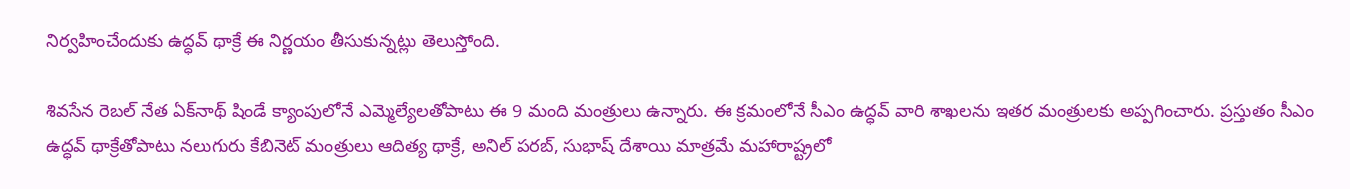నిర్వహించేందుకు ఉద్ధవ్ థాక్రే ఈ నిర్ణయం తీసుకున్నట్లు తెలుస్తోంది.

శివసేన రెబల్ నేత ఏక్‌నాథ్ షిండే క్యాంపులోనే ఎమ్మెల్యేలతోపాటు ఈ 9 మంది మంత్రులు ఉన్నారు. ఈ క్రమంలోనే సీఎం ఉద్ధవ్ వారి శాఖలను ఇతర మంత్రులకు అప్పగించారు. ప్రస్తుతం సీఎం ఉద్ధవ్ థాక్రేతోపాటు నలుగురు కేబినెట్ మంత్రులు ఆదిత్య థాక్రే, అనిల్ పరబ్, సుభాష్ దేశాయి మాత్రమే మహారాష్ట్రలో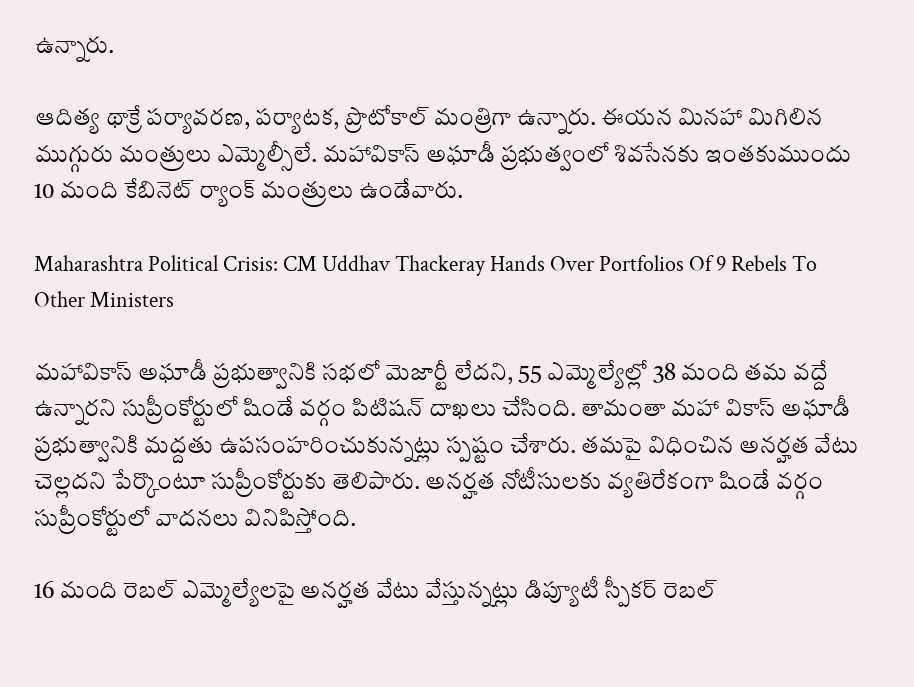ఉన్నారు.

ఆదిత్య థాక్రే పర్యావరణ, పర్యాటక, ప్రొటోకాల్ మంత్రిగా ఉన్నారు. ఈయన మినహా మిగిలిన ముగ్గురు మంత్రులు ఎమ్మెల్సీలే. మహావికాస్ అఘాడీ ప్రభుత్వంలో శివసేనకు ఇంతకుముందు 10 మంది కేబినెట్ ర్యాంక్ మంత్రులు ఉండేవారు.

Maharashtra Political Crisis: CM Uddhav Thackeray Hands Over Portfolios Of 9 Rebels To Other Ministers

మహావికాస్ అఘాడీ ప్రభుత్వానికి సభలో మెజార్టీ లేదని, 55 ఎమ్మెల్యేల్లో 38 మంది తమ వద్దే ఉన్నారని సుప్రీంకోర్టులో షిండే వర్గం పిటిషన్ దాఖలు చేసింది. తామంతా మహా వికాస్ అఘాడీ ప్రభుత్వానికి మద్దతు ఉపసంహరించుకున్నట్లు స్పష్టం చేశారు. తమపై విధించిన అనర్హత వేటు చెల్లదని పేర్కొంటూ సుప్రీంకోర్టుకు తెలిపారు. అనర్హత నోటీసులకు వ్యతిరేకంగా షిండే వర్గం సుప్రీంకోర్టులో వాదనలు వినిపిస్తోంది.

16 మంది రెబల్ ఎమ్మెల్యేలపై అనర్హత వేటు వేస్తున్నట్లు డిప్యూటీ స్పీకర్ రెబల్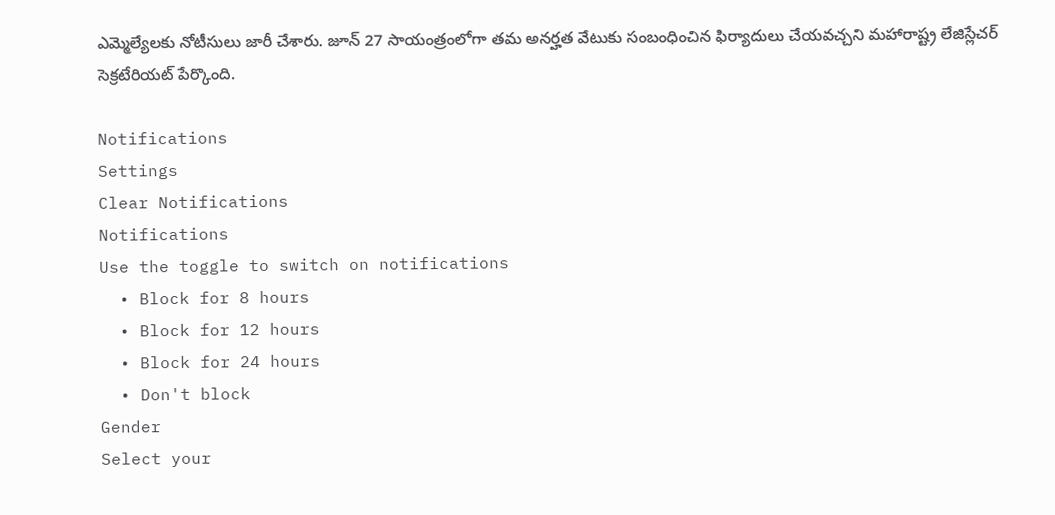ఎమ్మెల్యేలకు నోటీసులు జారీ చేశారు. జూన్ 27 సాయంత్రంలోగా తమ అనర్హత వేటుకు సంబంధించిన ఫిర్యాదులు చేయవచ్చని మహారాష్ట్ర లేజిస్లేచర్ సెక్రటేరియట్ పేర్కొంది.

Notifications
Settings
Clear Notifications
Notifications
Use the toggle to switch on notifications
  • Block for 8 hours
  • Block for 12 hours
  • Block for 24 hours
  • Don't block
Gender
Select your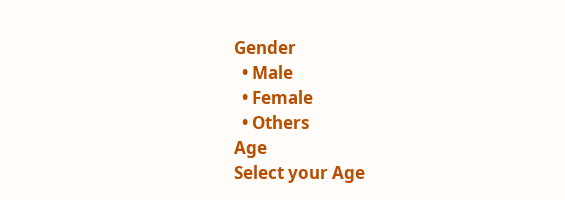Gender
  • Male
  • Female
  • Others
Age
Select your Age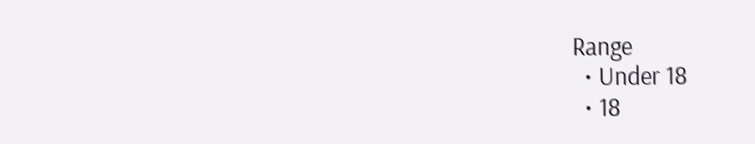Range
  • Under 18
  • 18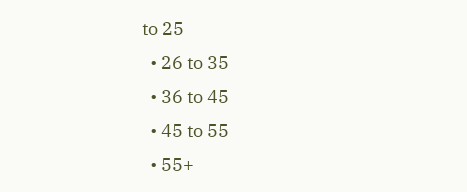to 25
  • 26 to 35
  • 36 to 45
  • 45 to 55
  • 55+